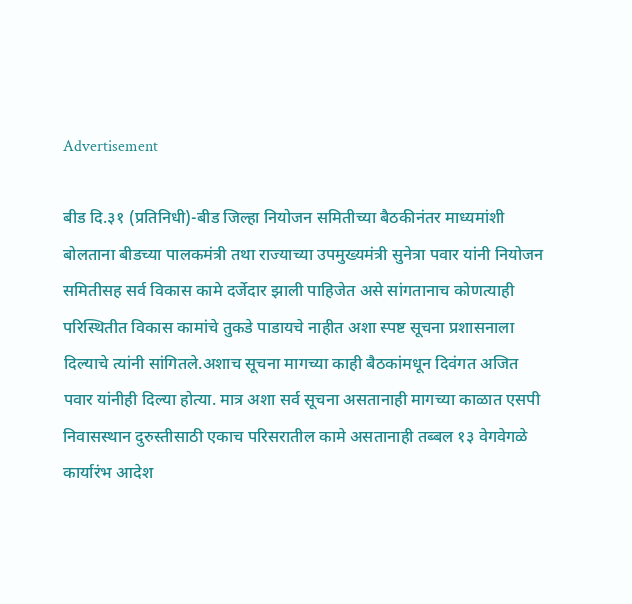Advertisement

बीड दि.३१ (प्रतिनिधी)-बीड जिल्हा नियोजन समितीच्या बैठकीनंतर माध्यमांशी बोलताना बीडच्या पालकमंत्री तथा राज्याच्या उपमुख्यमंत्री सुनेत्रा पवार यांनी नियोजन समितीसह सर्व विकास कामे दर्जेदार झाली पाहिजेत असे सांगतानाच कोणत्याही परिस्थितीत विकास कामांचे तुकडे पाडायचे नाहीत अशा स्पष्ट सूचना प्रशासनाला दिल्याचे त्यांनी सांगितले.अशाच सूचना मागच्या काही बैठकांमधून दिवंगत अजित पवार यांनीही दिल्या होत्या. मात्र अशा सर्व सूचना असतानाही मागच्या काळात एसपी निवासस्थान दुरुस्तीसाठी एकाच परिसरातील कामे असतानाही तब्बल १३ वेगवेगळे कार्यारंभ आदेश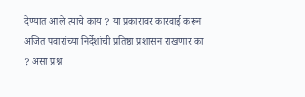देण्यात आले त्याचे काय ? या प्रकारावर कारवाई करून अजित पवारांच्या निर्देशांची प्रतिष्ठा प्रशासन राखणार का ? असा प्रश्न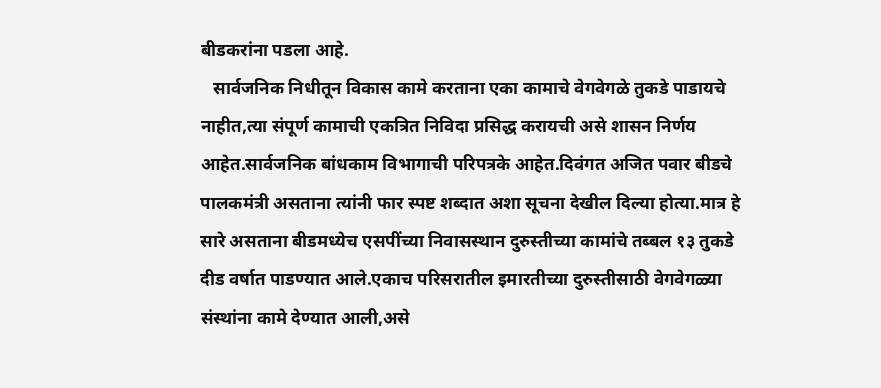बीडकरांना पडला आहे.
   सार्वजनिक निधीतून विकास कामे करताना एका कामाचे वेगवेगळे तुकडे पाडायचे नाहीत,त्या संपूर्ण कामाची एकत्रित निविदा प्रसिद्ध करायची असे शासन निर्णय आहेत.सार्वजनिक बांधकाम विभागाची परिपत्रके आहेत.दिवंगत अजित पवार बीडचे पालकमंत्री असताना त्यांनी फार स्पष्ट शब्दात अशा सूचना देखील दिल्या होत्या.मात्र हे सारे असताना बीडमध्येच एसपींच्या निवासस्थान दुरुस्तीच्या कामांचे तब्बल १३ तुकडे दीड वर्षात पाडण्यात आले.एकाच परिसरातील इमारतीच्या दुरुस्तीसाठी वेगवेगळ्या संस्थांना कामे देण्यात आली,असे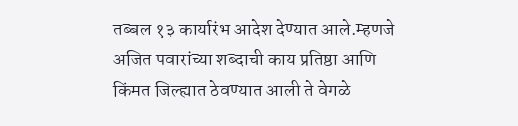तब्बल १३ कार्यारंभ आदेश देण्यात आले.म्हणजे अजित पवारांच्या शब्दाची काय प्रतिष्ठा आणि किंमत जिल्ह्यात ठेवण्यात आली ते वेगळे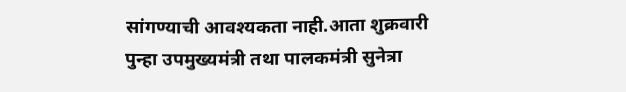सांगण्याची आवश्यकता नाही.आता शुक्रवारी पुन्हा उपमुख्यमंत्री तथा पालकमंत्री सुनेत्रा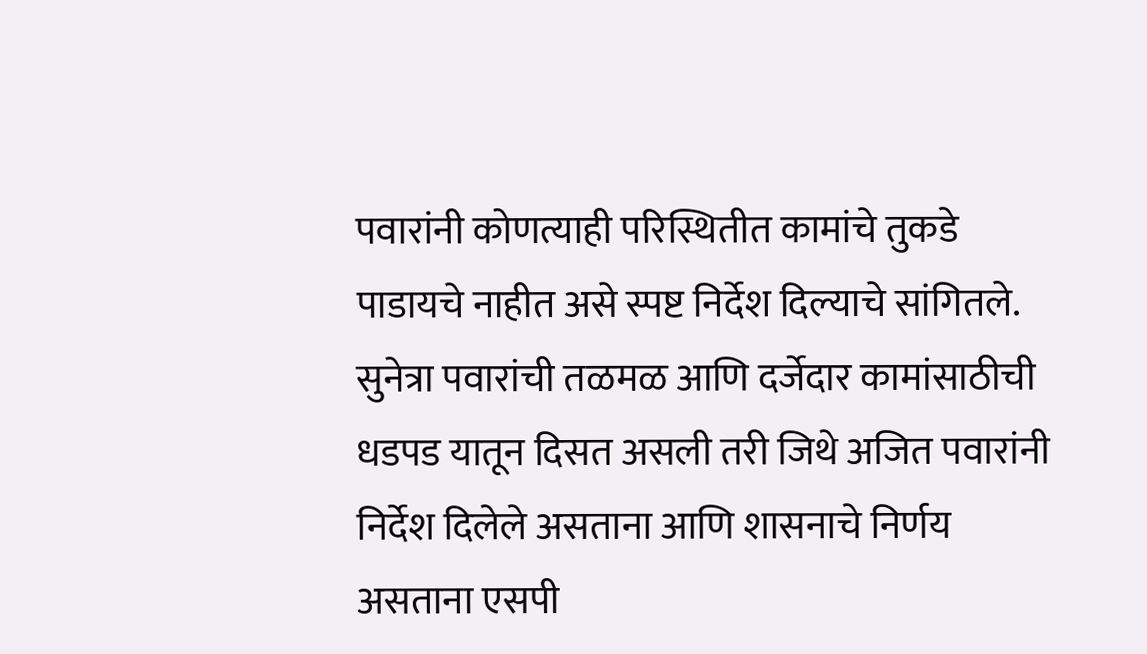पवारांनी कोणत्याही परिस्थितीत कामांचे तुकडे पाडायचे नाहीत असे स्पष्ट निर्देश दिल्याचे सांगितले. सुनेत्रा पवारांची तळमळ आणि दर्जेदार कामांसाठीची धडपड यातून दिसत असली तरी जिथे अजित पवारांनी निर्देश दिलेले असताना आणि शासनाचे निर्णय असताना एसपी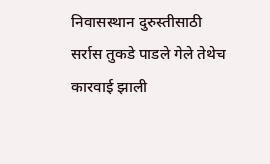निवासस्थान दुरुस्तीसाठी सर्रास तुकडे पाडले गेले तेथेच कारवाई झाली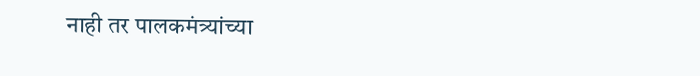नाही तर पालकमंत्र्यांच्या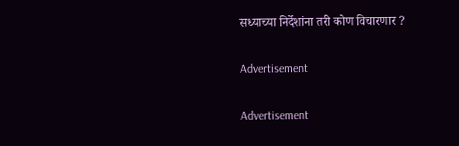सध्याच्या निर्देशांना तरी कोण विचारणार ?

Advertisement

Advertisement